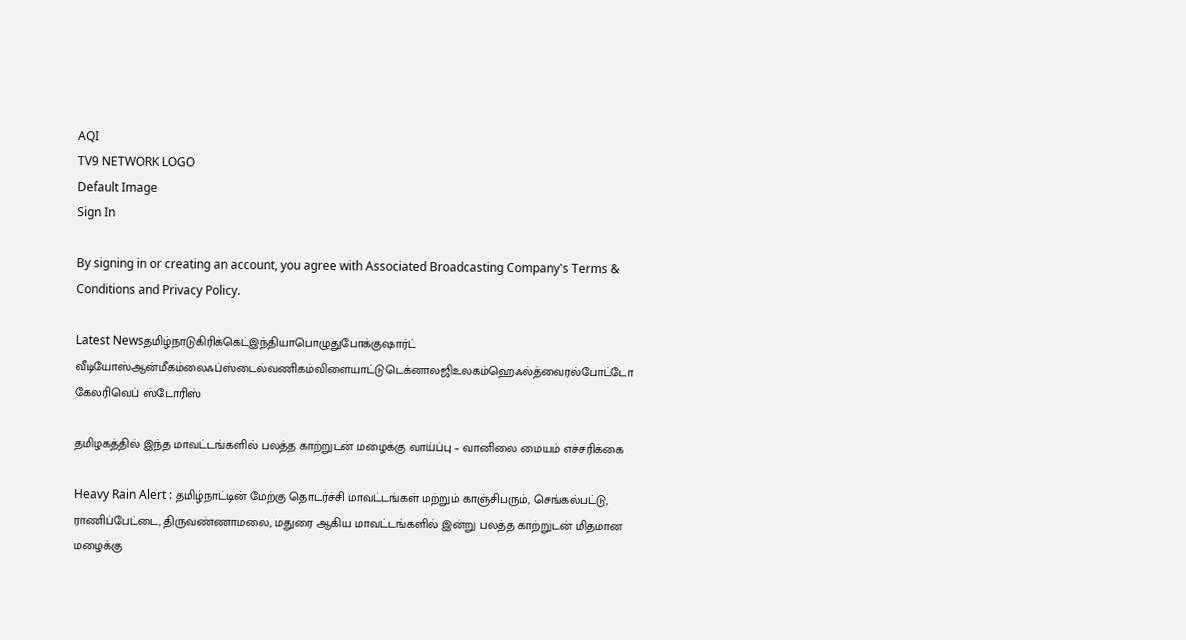AQI
TV9 NETWORK LOGO
Default Image
Sign In

By signing in or creating an account, you agree with Associated Broadcasting Company's Terms & Conditions and Privacy Policy.

Latest Newsதமிழ்நாடுகிரிக்கெட்இந்தியாபொழுதுபோக்குஷார்ட் வீடியோஸ்ஆன்மீகம்லைஃப்ஸ்டைல்வணிகம்விளையாட்டுடெக்னாலஜிஉலகம்ஹெஃல்த்வைரல்போட்டோ கேலரிவெப் ஸ்டோரிஸ்

தமிழகத்தில் இந்த மாவட்டங்களில் பலத்த காற்றுடன் மழைக்கு வாய்ப்பு – வானிலை மையம் எச்சரிக்கை

Heavy Rain Alert : தமிழ்நாட்டின் மேற்கு தொடர்ச்சி மாவட்டங்கள் மற்றும் காஞ்சிபரும், செங்கல்பட்டு, ராணிப்பேட்டை, திருவண்ணாமலை, மதுரை ஆகிய மாவட்டங்களில் இன்று பலத்த காற்றுடன் மிதமான மழைக்கு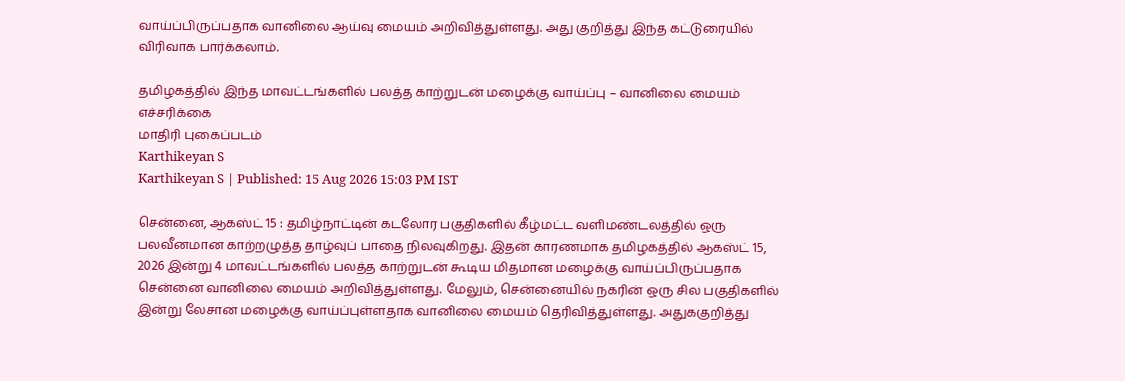வாய்ப்பிருப்பதாக வானிலை ஆய்வு மையம் அறிவித்துள்ளது. அது குறித்து இந்த கட்டுரையில் விரிவாக பார்க்கலாம்.

தமிழகத்தில் இந்த மாவட்டங்களில் பலத்த காற்றுடன் மழைக்கு வாய்ப்பு – வானிலை மையம் எச்சரிக்கை
மாதிரி புகைப்படம்
Karthikeyan S
Karthikeyan S | Published: 15 Aug 2026 15:03 PM IST

சென்னை, ஆகஸ்ட் 15 : தமிழ்நாட்டின் கடலோர பகுதிகளில் கீழ்மட்ட வளிமண்டலத்தில் ஒரு பலவீனமான காற்றழுத்த தாழ்வுப் பாதை நிலவுகிறது. இதன் காரணமாக தமிழகத்தில் ஆகஸ்ட் 15, 2026 இன்று 4 மாவட்டங்களில் பலத்த காற்றுடன் கூடிய மிதமான மழைக்கு வாய்ப்பிருப்பதாக சென்னை வானிலை மையம் அறிவித்துள்ளது. மேலும், சென்னையில் நகரின் ஒரு சில பகுதிகளில் இன்று லேசான மழைக்கு வாய்ப்புள்ளதாக வானிலை மையம் தெரிவித்துள்ளது. அதுககுறித்து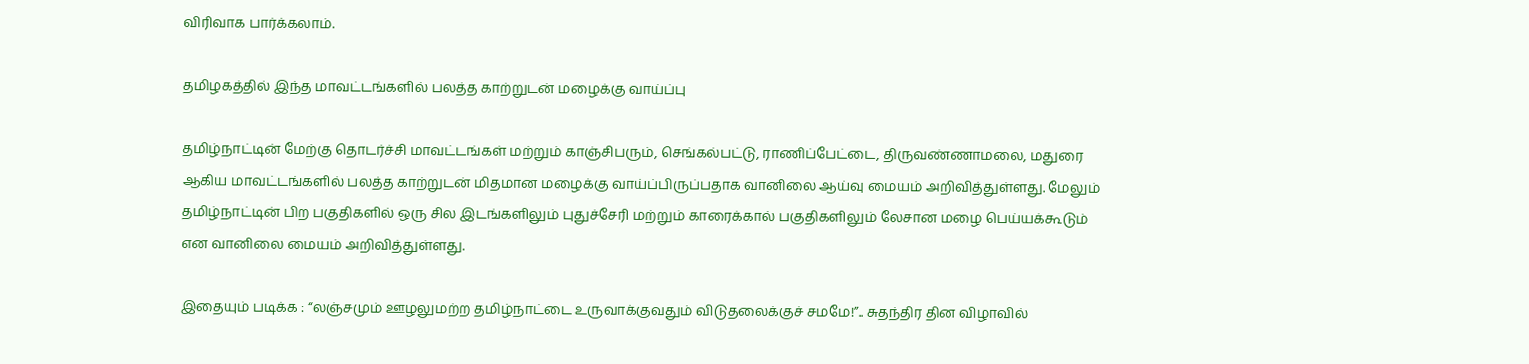விரிவாக பார்க்கலாம்.

தமிழகத்தில் இந்த மாவட்டங்களில் பலத்த காற்றுடன் மழைக்கு வாய்ப்பு

தமிழ்நாட்டின் மேற்கு தொடர்ச்சி மாவட்டங்கள் மற்றும் காஞ்சிபரும், செங்கல்பட்டு, ராணிப்பேட்டை, திருவண்ணாமலை, மதுரை ஆகிய மாவட்டங்களில் பலத்த காற்றுடன் மிதமான மழைக்கு வாய்ப்பிருப்பதாக வானிலை ஆய்வு மையம் அறிவித்துள்ளது. மேலும் தமிழ்நாட்டின் பிற பகுதிகளில் ஒரு சில இடங்களிலும் புதுச்சேரி மற்றும் காரைக்கால் பகுதிகளிலும் லேசான மழை பெய்யக்கூடும் என வானிலை மையம் அறிவித்துள்ளது.

இதையும் படிக்க : “லஞ்சமும் ஊழலுமற்ற தமிழ்நாட்டை உருவாக்குவதும் விடுதலைக்குச் சமமே!”.. சுதந்திர தின விழாவில்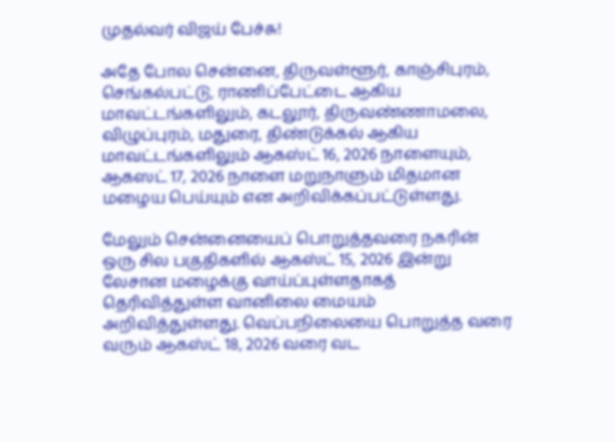முதல்வர் விஜய் பேச்சு!

அதே போல சென்னை, திருவள்ளூர், காஞ்சிபுரம், செங்கல்பட்டு, ராணிப்பேட்டை ஆகிய மாவட்டங்களிலும், கடலூர், திருவண்ணாமலை, விழுப்புரம், மதுரை, திண்டுக்கல் ஆகிய மாவட்டங்களிலும் ஆகஸ்ட் 16, 2026 நாளையும், ஆகஸட் 17, 2026 நாளை மறுநாளும் மிதமான மழைய பெய்யும் என அறிவிக்கப்பட்டுள்ளது.

மேலும் சென்னையைப் பொறுத்தவரை நகரின் ஒரு சில பகுதிகளில் ஆகஸ்ட் 15, 2026 இன்று லேசான மழைக்கு வாய்ப்புள்ளதாகத் தெரிவித்துள்ள வானிலை மையம் அறிவித்துள்ளது. வெப்பநிலையை பொறுத்த வரை வரும் ஆகஸ்ட் 18, 2026 வரை வட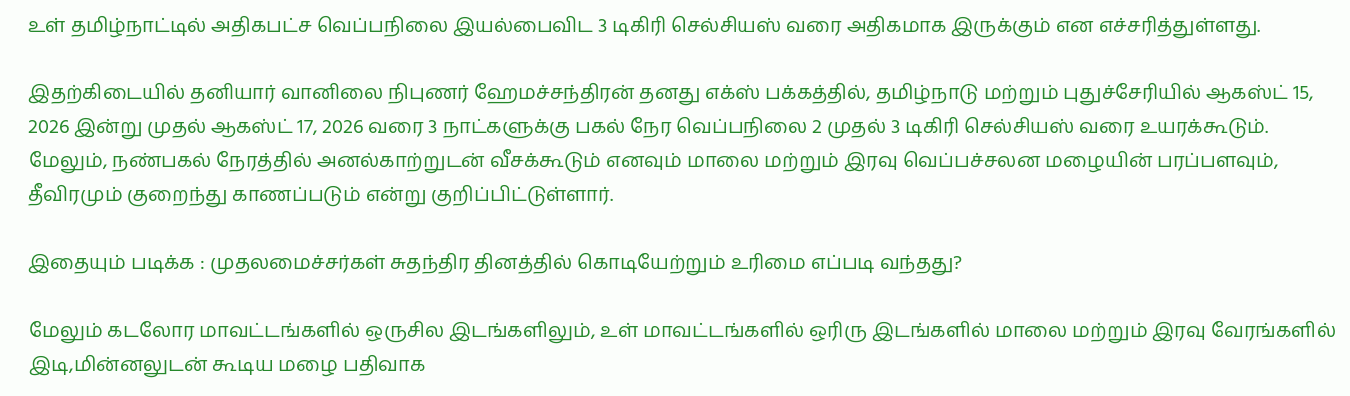உள் தமிழ்நாட்டில் அதிகபட்ச வெப்பநிலை இயல்பைவிட 3 டிகிரி செல்சியஸ் வரை அதிகமாக இருக்கும் என எச்சரித்துள்ளது.

இதற்கிடையில் தனியார் வானிலை நிபுணர் ஹேமச்சந்திரன் தனது எக்ஸ் பக்கத்தில், தமிழ்நாடு மற்றும் புதுச்சேரியில் ஆகஸ்ட் 15, 2026 இன்று முதல் ஆகஸ்ட் 17, 2026 வரை 3 நாட்களுக்கு பகல் நேர வெப்பநிலை 2 முதல் 3 டிகிரி செல்சியஸ் வரை உயரக்கூடும். மேலும், நண்பகல் நேரத்தில் அனல்காற்றுடன் வீசக்கூடும் எனவும் மாலை மற்றும் இரவு வெப்பச்சலன மழையின் பரப்பளவும், தீவிரமும் குறைந்து காணப்படும் என்று குறிப்பிட்டுள்ளார்.

இதையும் படிக்க : முதலமைச்சர்கள் சுதந்திர தினத்தில் கொடியேற்றும் உரிமை எப்படி வந்தது?

மேலும் கடலோர மாவட்டங்களில் ஒருசில இடங்களிலும், உள் மாவட்டங்களில் ஒரிரு இடங்களில் மாலை மற்றும் இரவு வேரங்களில் இடி,மின்னலுடன் கூடிய மழை பதிவாக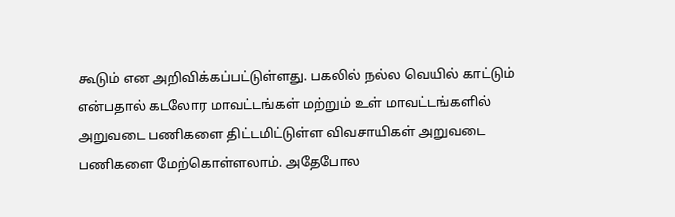கூடும் என அறிவிக்கப்பட்டுள்ளது. பகலில் நல்ல வெயில் காட்டும் என்பதால் கடலோர மாவட்டங்கள் மற்றும் உள் மாவட்டங்களில் அறுவடை பணிகளை திட்டமிட்டுள்ள விவசாயிகள் அறுவடை பணிகளை மேற்கொள்ளலாம். அதேபோல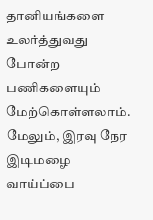தானியங்களை உலர்த்துவது போன்ற பணிகளையும் மேற்கொள்ளலாம். மேலும், இரவு நேர இடிமழை வாய்ப்பை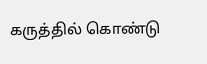கருத்தில் கொண்டு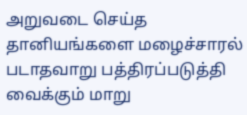அறுவடை செய்த தானியங்களை மழைச்சாரல் படாதவாறு பத்திரப்படுத்தி வைக்கும் மாறு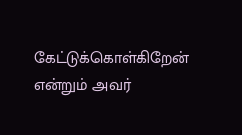கேட்டுக்கொள்கிறேன் என்றும் அவர்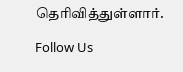தெரிவித்துள்ளார்.

Follow Us